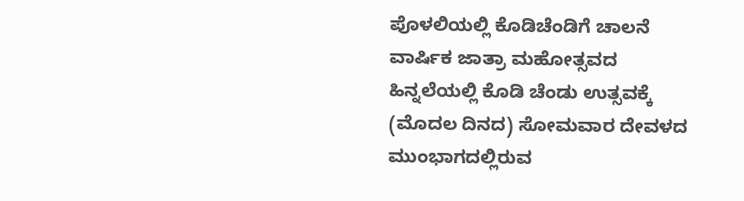ಪೊಳಲಿಯಲ್ಲಿ ಕೊಡಿಚೆಂಡಿಗೆ ಚಾಲನೆ
ವಾರ್ಷಿಕ ಜಾತ್ರಾ ಮಹೋತ್ಸವದ ಹಿನ್ನಲೆಯಲ್ಲಿ ಕೊಡಿ ಚೆಂಡು ಉತ್ಸವಕ್ಕೆ (ಮೊದಲ ದಿನದ) ಸೋಮವಾರ ದೇವಳದ ಮುಂಭಾಗದಲ್ಲಿರುವ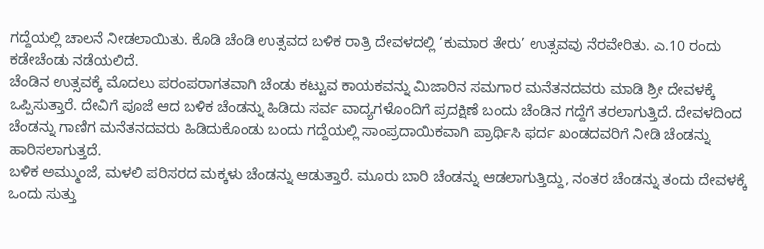ಗದ್ದೆಯಲ್ಲಿ ಚಾಲನೆ ನೀಡಲಾಯಿತು. ಕೊಡಿ ಚೆಂಡಿ ಉತ್ಸವದ ಬಳಿಕ ರಾತ್ರಿ ದೇವಳದಲ್ಲಿ ‘ಕುಮಾರ ತೇರು’ ಉತ್ಸವವು ನೆರವೇರಿತು. ಎ.10 ರಂದು ಕಡೇಚೆಂಡು ನಡೆಯಲಿದೆ.
ಚೆಂಡಿನ ಉತ್ಸವಕ್ಕೆ ಮೊದಲು ಪರಂಪರಾಗತವಾಗಿ ಚೆಂಡು ಕಟ್ಟುವ ಕಾಯಕವನ್ನು ಮಿಜಾರಿನ ಸಮಗಾರ ಮನೆತನದವರು ಮಾಡಿ ಶ್ರೀ ದೇವಳಕ್ಕೆ ಒಪ್ಪಿಸುತ್ತಾರೆ. ದೇವಿಗೆ ಪೂಜೆ ಆದ ಬಳಿಕ ಚೆಂಡನ್ನು ಹಿಡಿದು ಸರ್ವ ವಾದ್ಯಗಳೊಂದಿಗೆ ಪ್ರದಕ್ಷಿಣೆ ಬಂದು ಚೆಂಡಿನ ಗದ್ದೆಗೆ ತರಲಾಗುತ್ತಿದೆ. ದೇವಳದಿಂದ ಚೆಂಡನ್ನು ಗಾಣಿಗ ಮನೆತನದವರು ಹಿಡಿದುಕೊಂಡು ಬಂದು ಗದ್ದೆಯಲ್ಲಿ ಸಾಂಪ್ರದಾಯಿಕವಾಗಿ ಪ್ರಾರ್ಥಿಸಿ ಫರ್ದ ಖಂಡದವರಿಗೆ ನೀಡಿ ಚೆಂಡನ್ನು ಹಾರಿಸಲಾಗುತ್ತದೆ.
ಬಳಿಕ ಅಮ್ಮುಂಜೆ, ಮಳಲಿ ಪರಿಸರದ ಮಕ್ಕಳು ಚೆಂಡನ್ನು ಆಡುತ್ತಾರೆ. ಮೂರು ಬಾರಿ ಚೆಂಡನ್ನು ಆಡಲಾಗುತ್ತಿದ್ದು, ನಂತರ ಚೆಂಡನ್ನು ತಂದು ದೇವಳಕ್ಕೆ ಒಂದು ಸುತ್ತು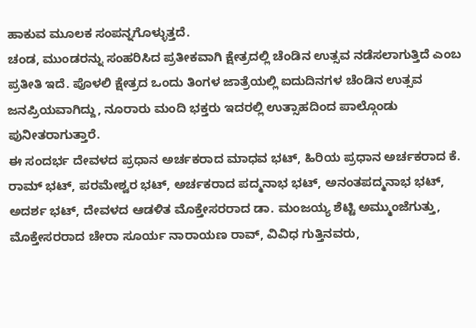ಹಾಕುವ ಮೂಲಕ ಸಂಪನ್ನಗೊಳ್ಳುತ್ತದೆ.
ಚಂಡ, ಮುಂಡರನ್ನು ಸಂಹರಿಸಿದ ಪ್ರತೀಕವಾಗಿ ಕ್ಷೇತ್ರದಲ್ಲಿ ಚೆಂಡಿನ ಉತ್ಸವ ನಡೆಸಲಾಗುತ್ತಿದೆ ಎಂಬ ಪ್ರತೀತಿ ಇದೆ. ಪೊಳಲಿ ಕ್ಷೇತ್ರದ ಒಂದು ತಿಂಗಳ ಜಾತ್ರೆಯಲ್ಲಿ ಐದುದಿನಗಳ ಚೆಂಡಿನ ಉತ್ಸವ ಜನಪ್ರಿಯವಾಗಿದ್ದು, ನೂರಾರು ಮಂದಿ ಭಕ್ತರು ಇದರಲ್ಲಿ ಉತ್ಸಾಹದಿಂದ ಪಾಲ್ಗೊಂಡು ಪುನೀತರಾಗುತ್ತಾರೆ.
ಈ ಸಂದರ್ಭ ದೇವಳದ ಪ್ರಧಾನ ಅರ್ಚಕರಾದ ಮಾಧವ ಭಟ್, ಹಿರಿಯ ಪ್ರಧಾನ ಅರ್ಚಕರಾದ ಕೆ. ರಾಮ್ ಭಟ್, ಪರಮೇಶ್ವರ ಭಟ್, ಅರ್ಚಕರಾದ ಪದ್ಮನಾಭ ಭಟ್, ಅನಂತಪದ್ಮನಾಭ ಭಟ್, ಅದರ್ಶ ಭಟ್, ದೇವಳದ ಆಡಳಿತ ಮೊಕ್ತೇಸರರಾದ ಡಾ. ಮಂಜಯ್ಯ ಶೆಟ್ಟಿ ಅಮ್ಮುಂಜೆಗುತ್ತು, ಮೊಕ್ತೇಸರರಾದ ಚೇರಾ ಸೂರ್ಯ ನಾರಾಯಣ ರಾವ್, ವಿವಿಧ ಗುತ್ತಿನವರು,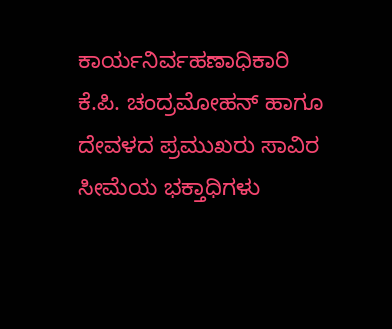ಕಾರ್ಯನಿರ್ವಹಣಾಧಿಕಾರಿ ಕೆ.ಪಿ. ಚಂದ್ರಮೋಹನ್ ಹಾಗೂ ದೇವಳದ ಪ್ರಮುಖರು ಸಾವಿರ ಸೀಮೆಯ ಭಕ್ತಾಧಿಗಳು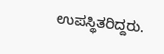ಉಪಸ್ಥಿತರಿದ್ದರು.